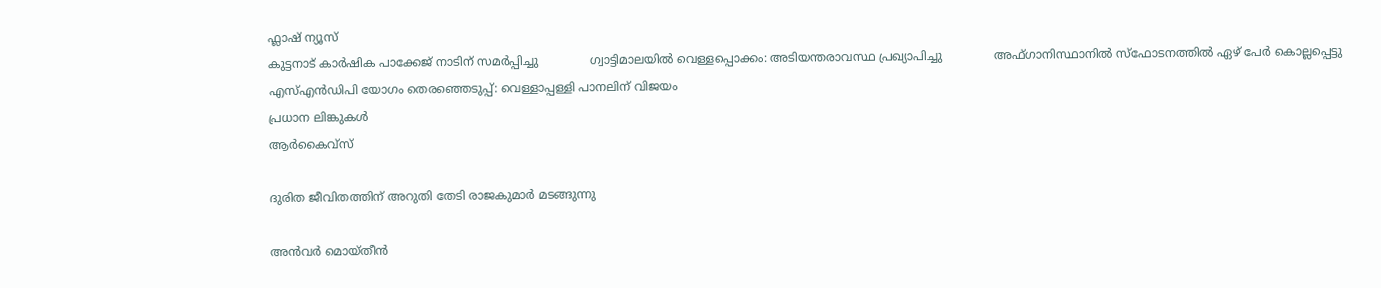ഫ്ലാഷ് ന്യൂസ്‌
കുട്ടനാട് കാര്‍ഷിക പാക്കേജ് നാടിന് സമര്‍പ്പിച്ചു              ഗ്വാട്ടിമാലയില്‍ വെള്ളപ്പൊക്കം: അടിയന്തരാവസ്ഥ പ്രഖ്യാപിച്ചു              അഫ്ഗാനിസ്ഥാനില്‍ സ്‌ഫോടനത്തില്‍ ഏഴ് പേര്‍ കൊല്ലപ്പെട്ടു              എസ്എന്‍ഡിപി യോഗം തെരഞ്ഞെടുപ്പ്: വെള്ളാപ്പള്ളി പാനലിന് വിജയം
പ്രധാന ലിങ്കുകള്‍
ആര്‍കൈവ്സ്

ദുരിത ജീവിതത്തിന് അറുതി തേടി രാജകുമാര്‍ മടങ്ങുന്നു

അന്‍വര്‍ മൊയ്തീന്‍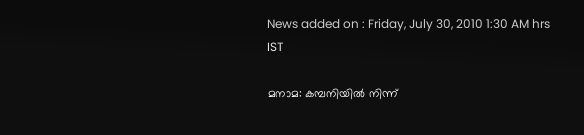News added on : Friday, July 30, 2010 1:30 AM hrs IST

മനാമ: കമ്പനിയില്‍ നിന്ന്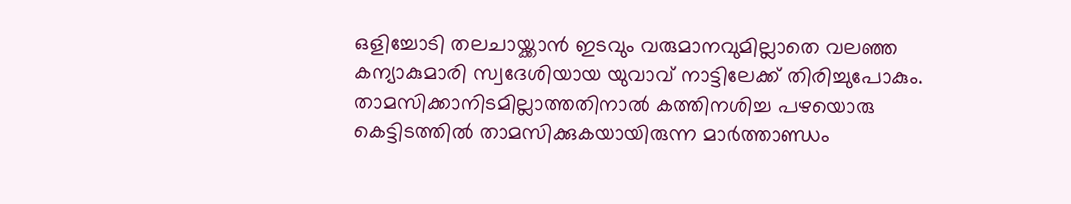ഒളിച്ചോടി തലചായ്ക്കാന്‍ ഇടവും വരുമാനവുമില്ലാതെ വലഞ്ഞ കന്യാകുമാരി സ്വദേശിയായ യുവാവ് നാട്ടിലേക്ക് തിരിച്ചുപോകും. താമസിക്കാനിടമില്ലാത്തതിനാല്‍ കത്തിനശിച്ച പഴയൊരു കെട്ടിടത്തില്‍ താമസിക്കുകയായിരുന്ന മാര്‍ത്താണ്ഡം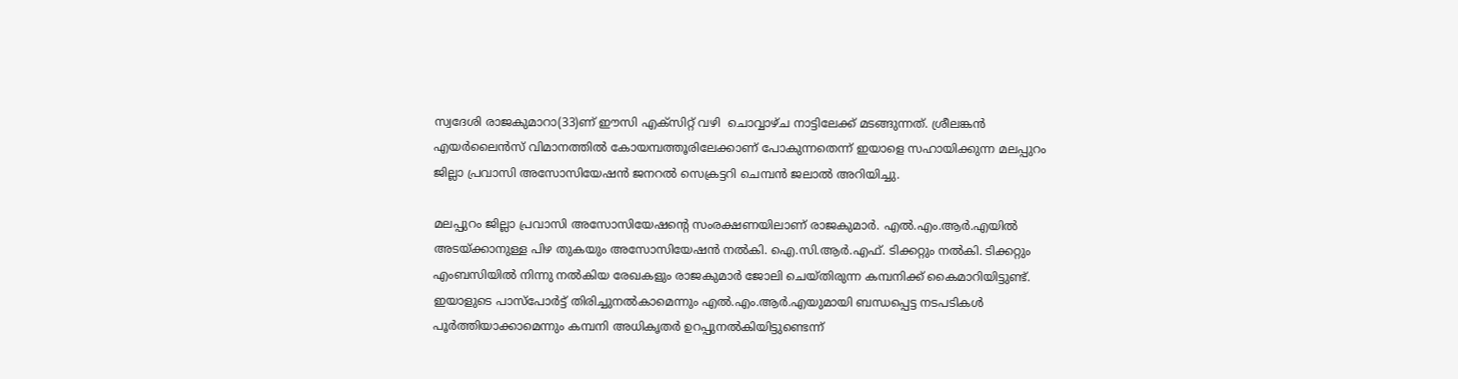സ്വദേശി രാജകുമാറാ(33)ണ് ഈസി എക്‌സിറ്റ് വഴി  ചൊവ്വാഴ്ച നാട്ടിലേക്ക് മടങ്ങുന്നത്. ശ്രീലങ്കന്‍ എയര്‍ലൈന്‍സ് വിമാനത്തില്‍ കോയമ്പത്തൂരിലേക്കാണ് പോകുന്നതെന്ന് ഇയാളെ സഹായിക്കുന്ന മലപ്പുറം ജില്ലാ പ്രവാസി അസോസിയേഷന്‍ ജനറല്‍ സെക്രട്ടറി ചെമ്പന്‍ ജലാല്‍ അറിയിച്ചു.

മലപ്പുറം ജില്ലാ പ്രവാസി അസോസിയേഷന്റെ സംരക്ഷണയിലാണ് രാജകുമാര്‍. എല്‍.എം.ആര്‍.എയില്‍ അടയ്ക്കാനുള്ള പിഴ തുകയും അസോസിയേഷന്‍ നല്‍കി. ഐ.സി.ആര്‍.എഫ്. ടിക്കറ്റും നല്‍കി. ടിക്കറ്റും എംബസിയില്‍ നിന്നു നല്‍കിയ രേഖകളും രാജകുമാര്‍ ജോലി ചെയ്തിരുന്ന കമ്പനിക്ക് കൈമാറിയിട്ടുണ്ട്. ഇയാളുടെ പാസ്‌പോര്‍ട്ട് തിരിച്ചുനല്‍കാമെന്നും എല്‍.എം.ആര്‍.എയുമായി ബന്ധപ്പെട്ട നടപടികള്‍ പൂര്‍ത്തിയാക്കാമെന്നും കമ്പനി അധികൃതര്‍ ഉറപ്പുനല്‍കിയിട്ടുണ്ടെന്ന്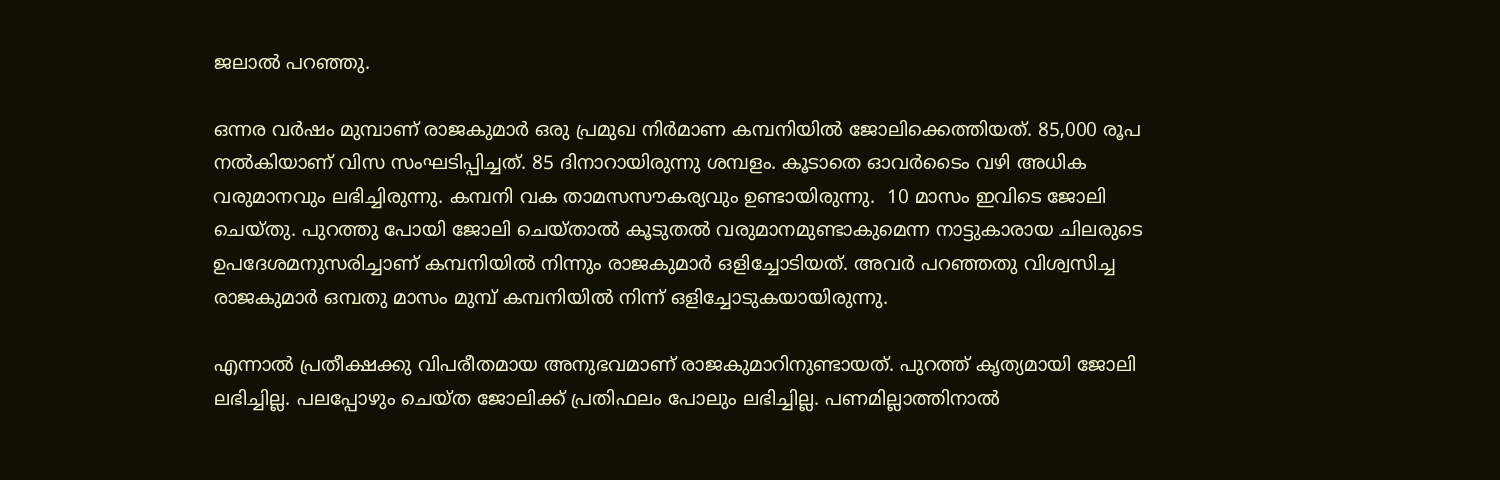ജലാല്‍ പറഞ്ഞു.

ഒന്നര വര്‍ഷം മുമ്പാണ് രാജകുമാര്‍ ഒരു പ്രമുഖ നിര്‍മാണ കമ്പനിയില്‍ ജോലിക്കെത്തിയത്. 85,000 രൂപ നല്‍കിയാണ് വിസ സംഘടിപ്പിച്ചത്. 85 ദിനാറായിരുന്നു ശമ്പളം. കൂടാതെ ഓവര്‍ടൈം വഴി അധിക വരുമാനവും ലഭിച്ചിരുന്നു. കമ്പനി വക താമസസൗകര്യവും ഉണ്ടായിരുന്നു.  10 മാസം ഇവിടെ ജോലി ചെയ്തു. പുറത്തു പോയി ജോലി ചെയ്താല്‍ കൂടുതല്‍ വരുമാനമുണ്ടാകുമെന്ന നാട്ടുകാരായ ചിലരുടെ ഉപദേശമനുസരിച്ചാണ് കമ്പനിയില്‍ നിന്നും രാജകുമാര്‍ ഒളിച്ചോടിയത്. അവര്‍ പറഞ്ഞതു വിശ്വസിച്ച രാജകുമാര്‍ ഒമ്പതു മാസം മുമ്പ് കമ്പനിയില്‍ നിന്ന് ഒളിച്ചോടുകയായിരുന്നു.

എന്നാല്‍ പ്രതീക്ഷക്കു വിപരീതമായ അനുഭവമാണ് രാജകുമാറിനുണ്ടായത്. പുറത്ത് കൃത്യമായി ജോലി ലഭിച്ചില്ല. പലപ്പോഴും ചെയ്ത ജോലിക്ക് പ്രതിഫലം പോലും ലഭിച്ചില്ല. പണമില്ലാത്തിനാല്‍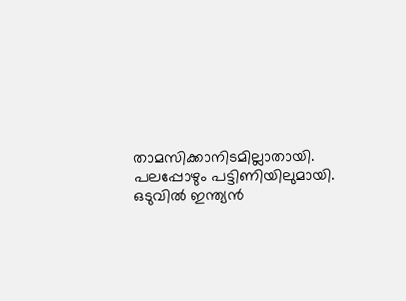താമസിക്കാനിടമില്ലാതായി. പലപ്പോഴും പട്ടിണിയിലുമായി. ഒടുവില്‍ ഇന്ത്യന്‍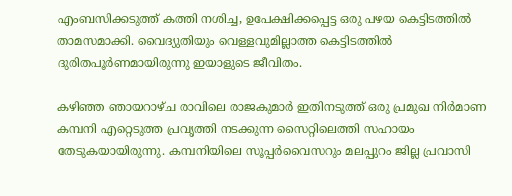എംബസിക്കടുത്ത് കത്തി നശിച്ച, ഉപേക്ഷിക്കപ്പെട്ട ഒരു പഴയ കെട്ടിടത്തില്‍ താമസമാക്കി. വൈദ്യുതിയും വെള്ളവുമില്ലാത്ത കെട്ടിടത്തില്‍ ദുരിതപൂര്‍ണമായിരുന്നു ഇയാളുടെ ജീവിതം.

കഴിഞ്ഞ ഞായറാഴ്ച രാവിലെ രാജകുമാര്‍ ഇതിനടുത്ത് ഒരു പ്രമുഖ നിര്‍മാണ കമ്പനി എറ്റെടുത്ത പ്രവൃത്തി നടക്കുന്ന സൈറ്റിലെത്തി സഹായം തേടുകയായിരുന്നു. കമ്പനിയിലെ സൂപ്പര്‍വൈസറും മലപ്പുറം ജില്ല പ്രവാസി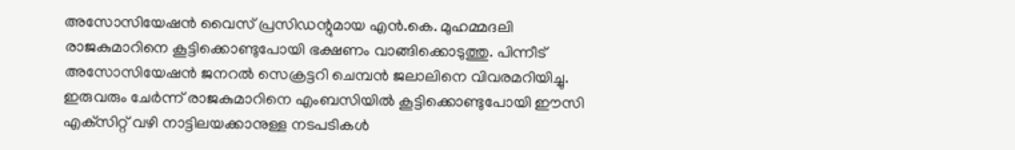അസോസിയേഷന്‍ വൈസ് പ്രസിഡന്റുമായ എന്‍.കെ. മുഹമ്മദലി രാജകുമാറിനെ കൂട്ടിക്കൊണ്ടുപോയി ഭക്ഷണം വാങ്ങിക്കൊടുത്തു. പിന്നീട് അസോസിയേഷന്‍ ജനറല്‍ സെക്രട്ടറി ചെമ്പന്‍ ജലാലിനെ വിവരമറിയിച്ചു. ഇരുവരും ചേര്‍ന്ന് രാജകുമാറിനെ എംബസിയില്‍ കൂട്ടിക്കൊണ്ടുപോയി ഈസി എക്‌സിറ്റ് വഴി നാട്ടിലയക്കാനുള്ള നടപടികള്‍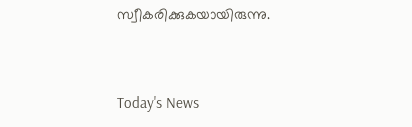സ്വീകരിക്കുകയായിരുന്നു.



Today's News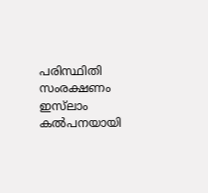പരിസ്ഥിതി സംരക്ഷണം ഇസ്‌ലാം കല്‍പനയായി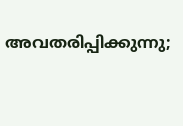അവതരിപ്പിക്കുന്നു;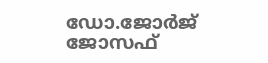ഡോ.ജോര്‍ജ് ജോസഫ്